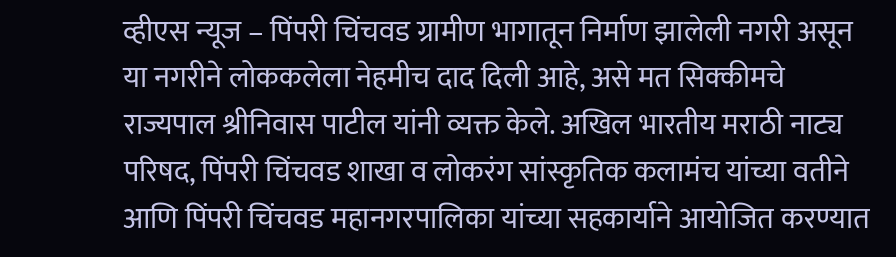व्हीएस न्यूज – पिंपरी चिंचवड ग्रामीण भागातून निर्माण झालेली नगरी असून या नगरीने लोककलेला नेहमीच दाद दिली आहे, असे मत सिक्कीमचे राज्यपाल श्रीनिवास पाटील यांनी व्यक्त केले. अखिल भारतीय मराठी नाट्य परिषद, पिंपरी चिंचवड शाखा व लोकरंग सांस्कृतिक कलामंच यांच्या वतीने आणि पिंपरी चिंचवड महानगरपालिका यांच्या सहकार्याने आयोजित करण्यात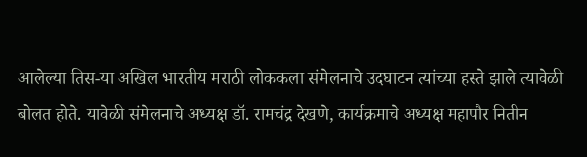आलेल्या तिस-या अखिल भारतीय मराठी लोककला संमेलनाचे उदघाटन त्यांच्या हस्ते झाले त्यावेळी बोलत होते. यावेळी संमेलनाचे अध्यक्ष डॉ. रामचंद्र देखणे, कार्यक्रमाचे अध्यक्ष महापौर नितीन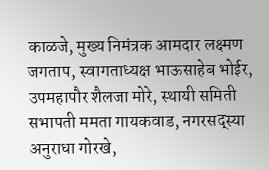काळजे, मुख्य निमंत्रक आमदार लक्ष्मण जगताप, स्वागताध्यक्ष भाऊसाहेब भोईर, उपमहापौर शैलजा मोरे, स्थायी समिती सभापती ममता गायकवाड, नगरसद्स्या अनुराधा गोरखे,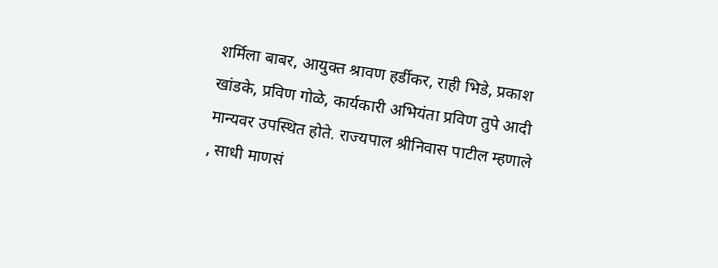शर्मिला बाबर, आयुक्त श्रावण हर्डीकर, राही भिडे, प्रकाश खांडके, प्रविण गोळे, कार्यकारी अभियंता प्रविण तुपे आदी मान्यवर उपस्थित होते. राज्यपाल श्रीनिवास पाटील म्हणाले , साधी माणसं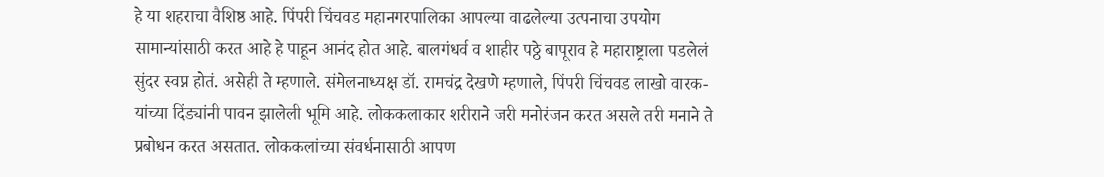हे या शहराचा वैशिष्ठ आहे. पिंपरी चिंचवड महानगरपालिका आपल्या वाढलेल्या उत्पनाचा उपयोग सामान्यांसाठी करत आहे हे पाहून आनंद होत आहे. बालगंधर्व व शाहीर पठ्ठे बापूराव हे महाराष्ट्राला पडलेलं सुंदर स्वप्न होतं. असेही ते म्हणाले. संमेलनाध्यक्ष डॉ. रामचंद्र देखणे म्हणाले, पिंपरी चिंचवड लाखो वारक-यांच्या दिंड्यांनी पावन झालेली भूमि आहे. लोककलाकार शरीराने जरी मनोरंजन करत असले तरी मनाने ते प्रबोधन करत असतात. लोककलांच्या संवर्धनासाठी आपण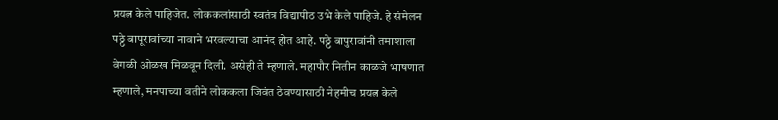प्रयत्न केले पाहिजेत. लोककलांसाठी स्वतंत्र विद्यापीठ उभे केले पाहिजे. हे संमेलन पठ्ठे बापूरावांच्या नावाने भरवल्याचा आनंद होत आहे. पठ्ठे बापुरावांनी तमाशाला वेगळी ओळख मिळवून दिली. असेही ते म्हणाले. महापौर नितीन काळजे भाषणात म्हणाले, मनपाच्या वतीने लोककला जिवंत ठेवण्यासाठी नेहमीच प्रयत्न केले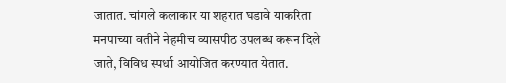जातात. चांगले कलाकार या शहरात घडावे याकरिता मनपाच्या वतीने नेहमीच व्यासपीठ उपलब्ध करून दिले जाते, विविध स्पर्धा आयोजित करण्यात येतात.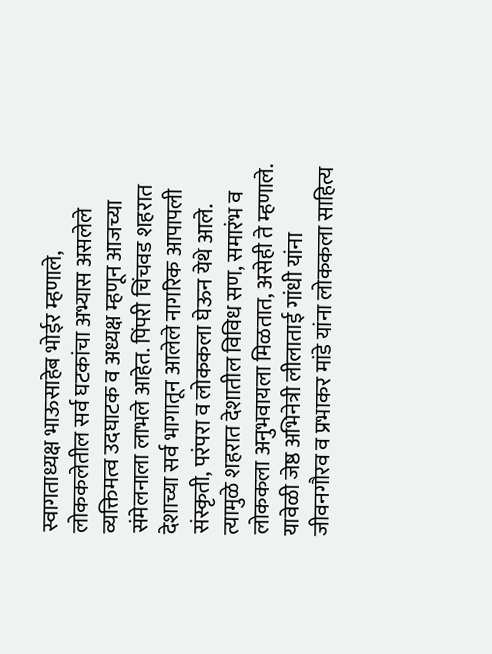स्वागताध्यक्ष भाऊसाहेब भोईर म्हणाले, लोककलेतील सर्व घटकांचा अभ्यास असलेले व्यक्तिमत्व उदघाटक व अध्यक्ष म्हणून आजच्या संमेलनाला लाभले आहेत. पिंपरी चिंचवड शहरात देशाच्या सर्व भागातून आलेले नागरिक आपापली संस्कृती, परंपरा व लोककला घेऊन येथे आले. त्यामुळे शहरात देशातील विविध सण, समारंभ व लोककला अनुभवायला मिळतात, असेही ते म्हणाले. यावेळी जेष्ठ अभिनेत्री लीलाताई गांधी यांना जीवनगौरव व प्रभाकर मांडे यांना लोककला साहित्य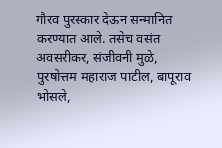गौरव पुरस्कार देऊन सन्मानित करण्यात आले. तसेच वसंत अवसरीकर, संजीवनी मुळे, पुरषोत्तम महाराज पाटील, बापूराव भोसले,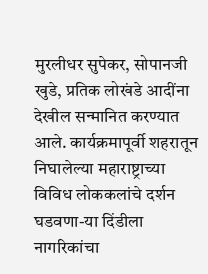मुरलीधर सुपेकर, सोपानजी खुडे, प्रतिक लोखंडे आदींना देखील सन्मानित करण्यात आले. कार्यक्रमापूर्वी शहरातून निघालेल्या महाराष्ट्राच्या विविध लोककलांचे दर्शन घडवणा-या दिंडीला नागरिकांचा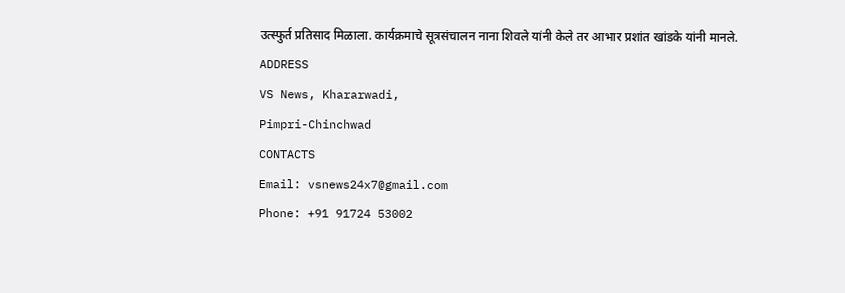उत्स्फुर्त प्रतिसाद मिळाला. कार्यक्रमाचे सूत्रसंचालन नाना शिवले यांनी केले तर आभार प्रशांत खांडके यांनी मानले.
ADDRESS
VS News, Khararwadi,
Pimpri-Chinchwad
CONTACTS
Email: vsnews24x7@gmail.com
Phone: +91 91724 53002